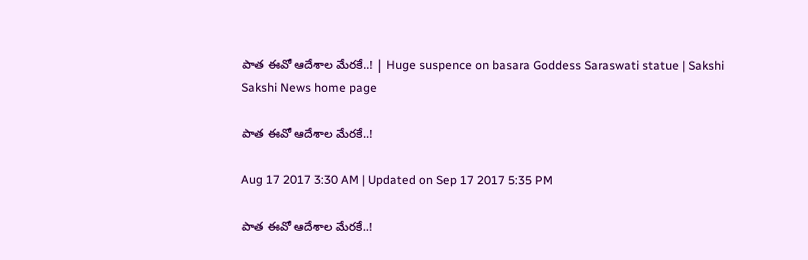పాత ఈవో ఆదేశాల మేరకే..! | Huge suspence on basara Goddess Saraswati statue | Sakshi
Sakshi News home page

పాత ఈవో ఆదేశాల మేరకే..!

Aug 17 2017 3:30 AM | Updated on Sep 17 2017 5:35 PM

పాత ఈవో ఆదేశాల మేరకే..!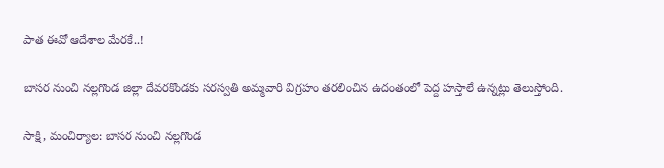పాత ఈవో ఆదేశాల మేరకే..!

బాసర నుంచి నల్లగొండ జిల్లా దేవరకొండకు సరస్వతి అమ్మవారి విగ్రహం తరలించిన ఉదంతంలో పెద్ద హస్తాలే ఉన్నట్లు తెలుస్తోంది.

సాక్షి, మంచిర్యాల: బాసర నుంచి నల్లగొండ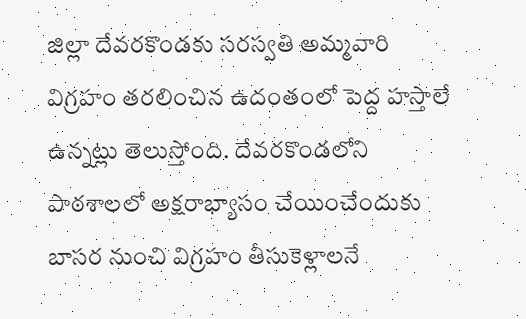జిల్లా దేవరకొండకు సరస్వతి అమ్మవారి విగ్రహం తరలించిన ఉదంతంలో పెద్ద హస్తాలే ఉన్నట్లు తెలుస్తోంది. దేవరకొండలోని పాఠశాలలో అక్షరాభ్యాసం చేయించేందుకు  బాసర నుంచి విగ్రహం తీసుకెళ్లాలనే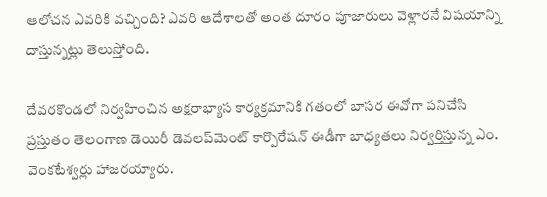ఆలోచన ఎవరికి వచ్చింది? ఎవరి ఆదేశాలతో అంత దూరం పూజారులు వెళ్లారనే విషయాన్ని దాస్తున్నట్లు తెలుస్తోంది.

దేవరకొండలో నిర్వహించిన అక్షరాభ్యాస కార్యక్రమానికి గతంలో బాసర ఈవోగా పనిచేసి ప్రస్తుతం తెలంగాణ డెయిరీ డెవలప్‌మెంట్‌ కార్పొరేషన్‌ ఈడీగా బాధ్యతలు నిర్వర్తిస్తున్న ఎం. వెంకటేశ్వర్లు హాజరయ్యారు.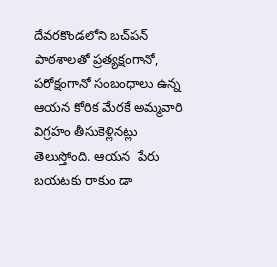దేవరకొండలోని బచ్‌పన్‌ పాఠశాలతో ప్రత్యక్షంగానో, పరోక్షంగానో సంబంధాలు ఉన్న ఆయన కోరిక మేరకే అమ్మవారి విగ్రహం తీసుకెళ్లినట్లు తెలుస్తోంది. ఆయన  పేరు బయటకు రాకుం డా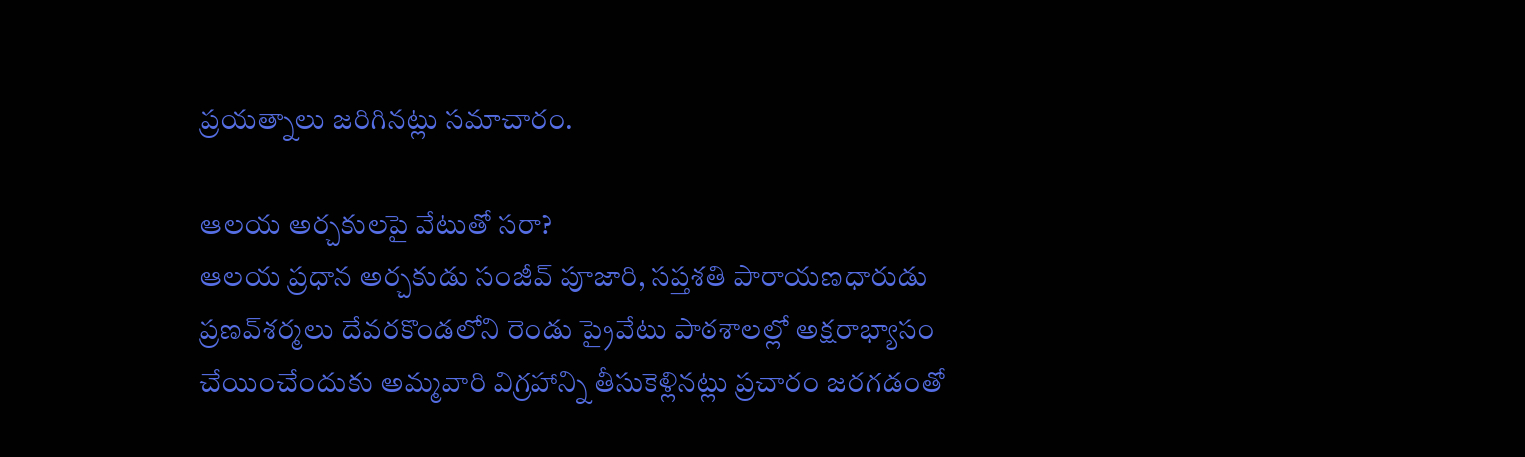ప్రయత్నాలు జరిగినట్లు సమాచారం.

ఆలయ అర్చకులపై వేటుతో సరా?
ఆలయ ప్రధాన అర్చకుడు సంజీవ్‌ పూజారి, సప్తశతి పారాయణధారుడు ప్రణవ్‌శర్మలు దేవరకొండలోని రెండు ప్రైవేటు పాఠశాలల్లో అక్షరాభ్యాసం చేయించేందుకు అమ్మవారి విగ్రహాన్ని తీసుకెళ్లినట్లు ప్రచారం జరగడంతో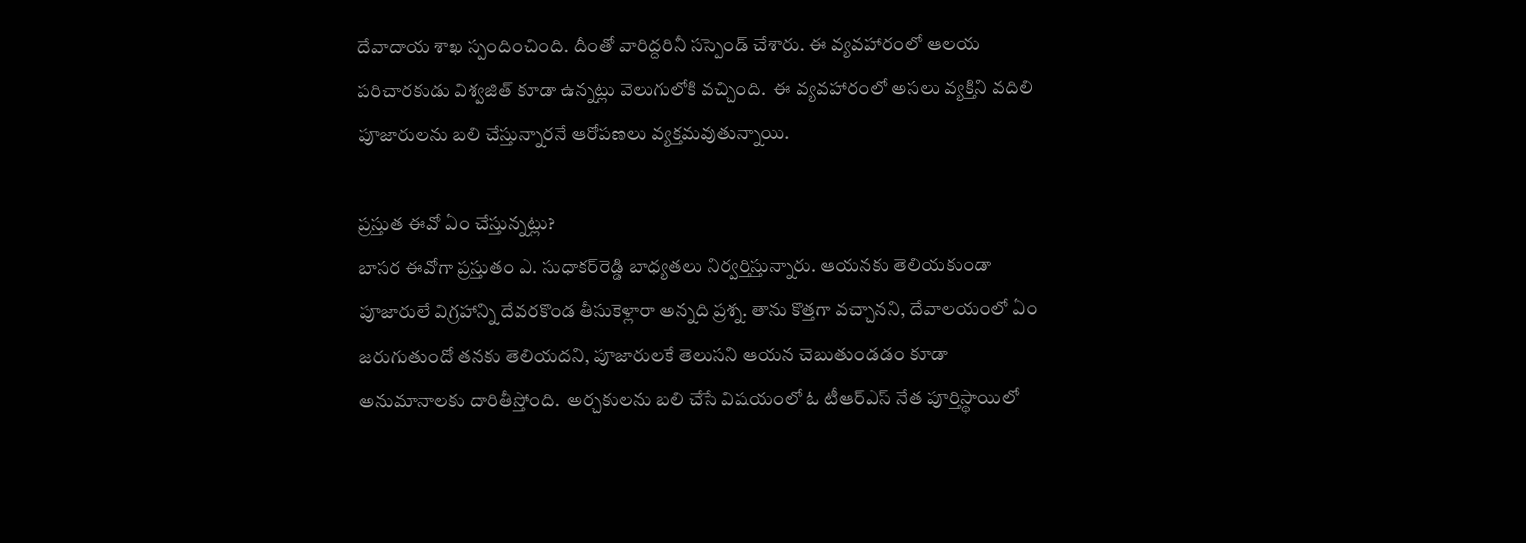దేవాదాయ శాఖ స్పందించింది. దీంతో వారిద్దరినీ సస్పెండ్‌ చేశారు. ఈ వ్యవహారంలో ఆలయ పరిచారకుడు విశ్వజిత్‌ కూడా ఉన్నట్లు వెలుగులోకి వచ్చింది.  ఈ వ్యవహారంలో అసలు వ్యక్తిని వదిలి పూజారులను బలి చేస్తున్నారనే ఆరోపణలు వ్యక్తమవుతున్నాయి.

ప్రస్తుత ఈవో ఏం చేస్తున్నట్లు?
బాసర ఈవోగా ప్రస్తుతం ఎ. సుధాకర్‌రెడ్డి బాధ్యతలు నిర్వర్తిస్తున్నారు. ఆయనకు తెలియకుండా పూజారులే విగ్రహాన్ని దేవరకొండ తీసుకెళ్లారా అన్నది ప్రశ్న. తాను కొత్తగా వచ్చానని, దేవాలయంలో ఏం జరుగుతుందో తనకు తెలియదని, పూజారులకే తెలుసని ఆయన చెబుతుండడం కూడా అనుమానాలకు దారితీస్తోంది.  అర్చకులను బలి చేసే విషయంలో ఓ టీఆర్‌ఎస్‌ నేత పూర్తిస్థాయిలో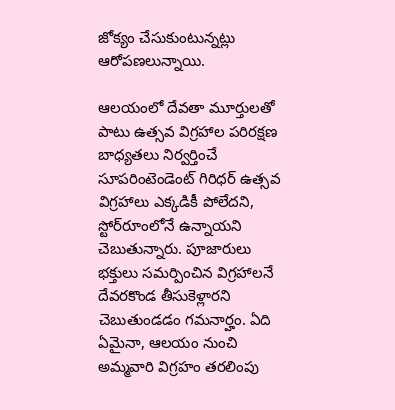జోక్యం చేసుకుంటున్నట్లు ఆరోపణలున్నాయి.

ఆలయంలో దేవతా మూర్తులతో పాటు ఉత్సవ విగ్రహాల పరిరక్షణ బాధ్యతలు నిర్వర్తించే సూపరింటెండెంట్‌ గిరిధర్‌ ఉత్సవ విగ్రహాలు ఎక్కడికీ పోలేదని, స్టోర్‌రూంలోనే ఉన్నాయని చెబుతున్నారు. పూజారులు భక్తులు సమర్పించిన విగ్రహాలనే దేవరకొండ తీసుకెళ్లారని  చెబుతుండడం గమనార్హం. ఏది ఏమైనా, ఆలయం నుంచి అమ్మవారి విగ్రహం తరలింపు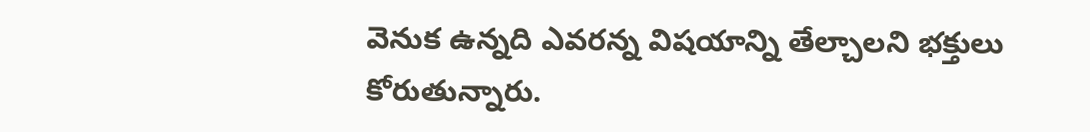వెనుక ఉన్నది ఎవరన్న విషయాన్ని తేల్చాలని భక్తులు కోరుతున్నారు.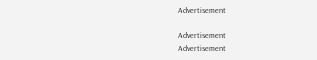Advertisement

Advertisement
Advertisement